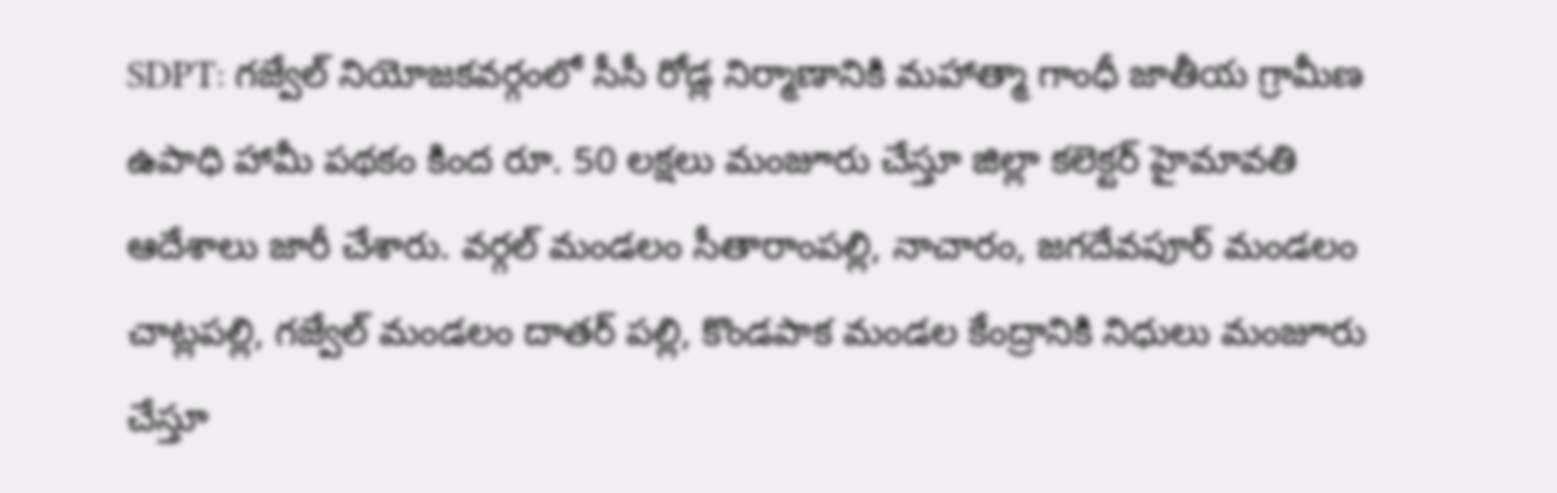SDPT: గజ్వేల్ నియోజకవర్గంలో సీసీ రోడ్ల నిర్మాణానికి మహాత్మా గాంధీ జాతీయ గ్రామీణ ఉపాధి హామీ పథకం కింద రూ. 50 లక్షలు మంజూరు చేస్తూ జిల్లా కలెక్టర్ హైమావతి ఆదేశాలు జారీ చేశారు. వర్గల్ మండలం సీతారాంపల్లి, నాచారం, జగదేవపూర్ మండలం చాట్లపల్లి, గజ్వేల్ మండలం దాతర్ పల్లి, కొండపాక మండల కేంద్రానికి నిధులు మంజూరు చేస్తూ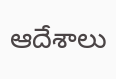ఆదేశాలు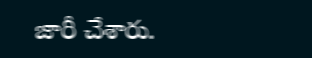జారీ చేశారు.